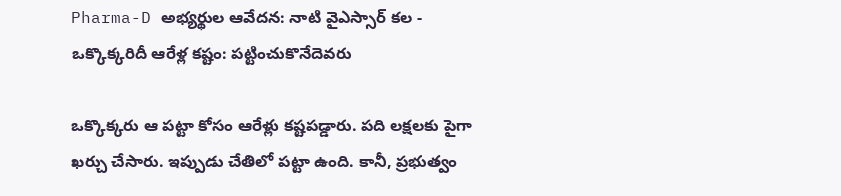Pharma-D అభ్యర్థుల ఆవేదన: నాటి వైఎస్సార్ కల - ఒక్కొక్కరిదీ ఆరేళ్ల కష్టం: పట్టించుకొనేదెవరు

ఒక్కొక్కరు ఆ పట్టా కోసం ఆరేళ్లు కష్టపడ్డారు. పది లక్షలకు పైగా ఖర్చు చేసారు. ఇప్పుడు చేతిలో పట్టా ఉంది. కానీ, ప్రభుత్వం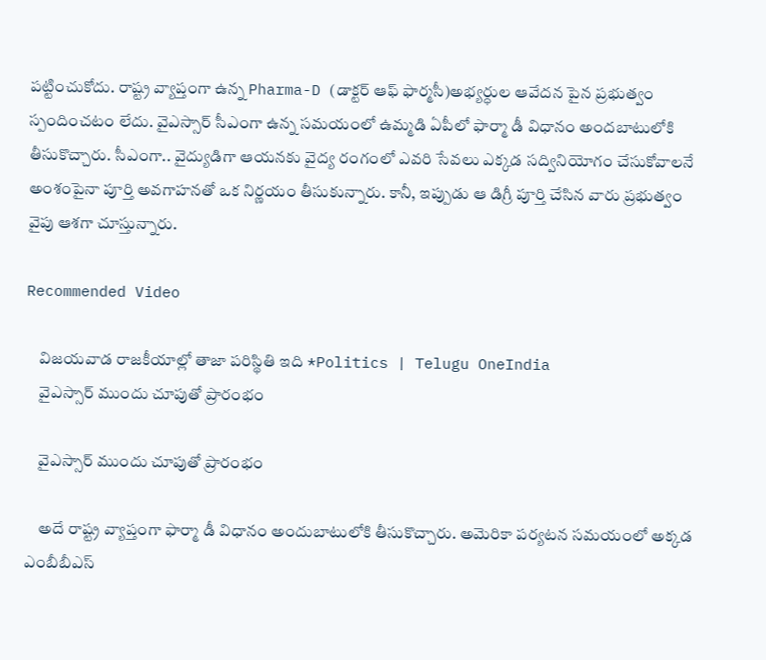పట్టించుకోదు. రాష్ట్ర వ్యాప్తంగా ఉన్న Pharma-D (డాక్టర్ ఆఫ్ ఫార్మసీ)అభ్యర్ధుల ఆవేదన పైన ప్రభుత్వం స్పందించటం లేదు. వైఎస్సార్ సీఎంగా ఉన్న సమయంలో ఉమ్మడి ఏపీలో ఫార్మా డీ విధానం అందబాటులోకి తీసుకొచ్చారు. సీఎంగా.. వైద్యుడిగా ఆయనకు వైద్య రంగంలో ఎవరి సేవలు ఎక్కడ సద్వినియోగం చేసుకోవాలనే అంశంపైనా పూర్తి అవగాహనతో ఒక నిర్ణయం తీసుకున్నారు. కానీ, ఇప్పుడు ఆ డిగ్రీ పూర్తి చేసిన వారు ప్రభుత్వం వైపు ఆశగా చూస్తున్నారు.

Recommended Video

    విజయవాడ రాజకీయాల్లో తాజా పరిస్థితి ఇది *Politics | Telugu OneIndia
    వైఎస్సార్ ముందు చూపుతో ప్రారంభం

    వైఎస్సార్ ముందు చూపుతో ప్రారంభం

    అదే రాష్ట్ర వ్యాప్తంగా ఫార్మా డీ విధానం అందుబాటులోకి తీసుకొచ్చారు. అమెరికా పర్యటన సమయంలో అక్కడ ఎంబీబీఎస్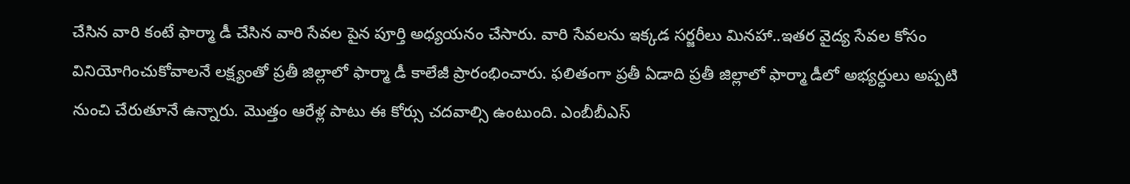చేసిన వారి కంటే ఫార్మా డీ చేసిన వారి సేవల పైన పూర్తి అధ్యయనం చేసారు. వారి సేవలను ఇక్కడ సర్జరీలు మినహా..ఇతర వైద్య సేవల కోసం వినియోగించుకోవాలనే లక్ష్యంతో ప్రతీ జిల్లాలో ఫార్మా డీ కాలేజీ ప్రారంభించారు. ఫలితంగా ప్రతీ ఏడాది ప్రతీ జిల్లాలో ఫార్మా డీలో అభ్యర్ధులు అప్పటి నుంచి చేరుతూనే ఉన్నారు. మొత్తం ఆరేళ్ల పాటు ఈ కోర్సు చదవాల్సి ఉంటుంది. ఎంబీబీఎస్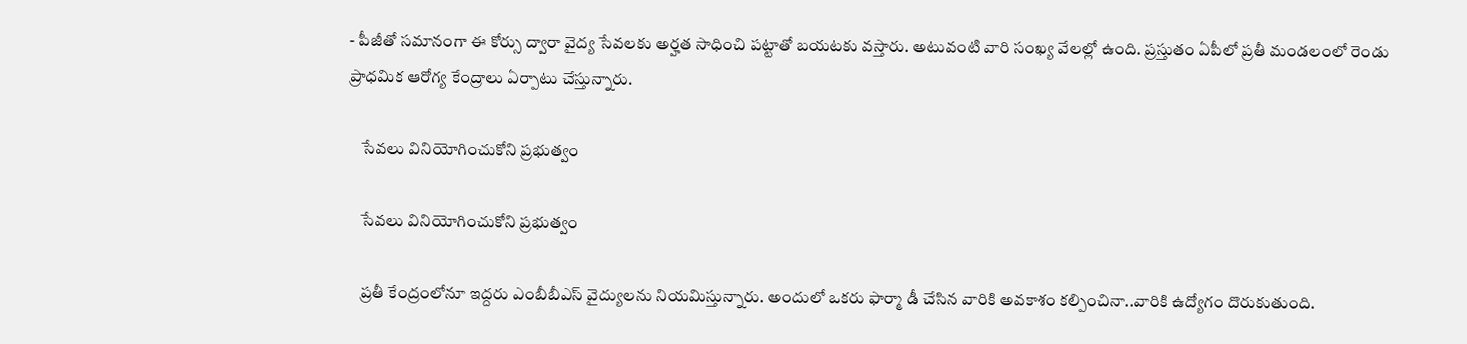- పీజీతో సమానంగా ఈ కోర్సు ద్వారా వైద్య సేవలకు అర్హత సాధించి పట్టాతో బయటకు వస్తారు. అటువంటి వారి సంఖ్య వేలల్లో ఉంది. ప్రస్తుతం ఏపీలో ప్రతీ మండలంలో రెండు ప్రాధమిక ఆరోగ్య కేంద్రాలు ఏర్పాటు చేస్తున్నారు.

    సేవలు వినియోగించుకోని ప్రభుత్వం

    సేవలు వినియోగించుకోని ప్రభుత్వం

    ప్రతీ కేంద్రంలోనూ ఇద్దరు ఎంబీబీఎస్ వైద్యులను నియమిస్తున్నారు. అందులో ఒకరు ఫార్మా డీ చేసిన వారికి అవకాశం కల్పించినా..వారికి ఉద్యోగం దొరుకుతుంది.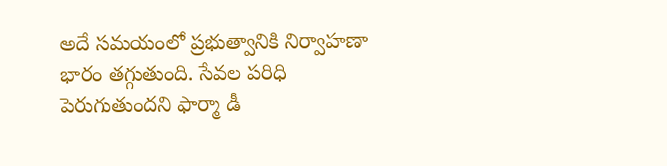అదే సమయంలో ప్రభుత్వానికి నిర్వాహణా భారం తగ్గుతుంది. సేవల పరిధి పెరుగుతుందని ఫార్మా డీ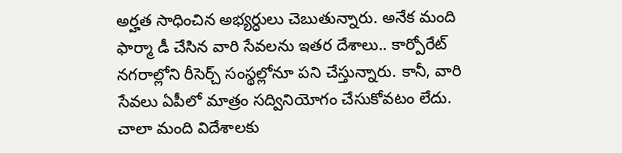అర్హత సాధించిన అభ్యర్ధులు చెబుతున్నారు. అనేక మంది ఫార్మా డీ చేసిన వారి సేవలను ఇతర దేశాలు.. కార్పోరేట్ నగరాల్లోని రీసెర్చ్ సంస్థల్లోనూ పని చేస్తున్నారు. కానీ, వారి సేవలు ఏపీలో మాత్రం సద్వినియోగం చేసుకోవటం లేదు. చాలా మంది విదేశాలకు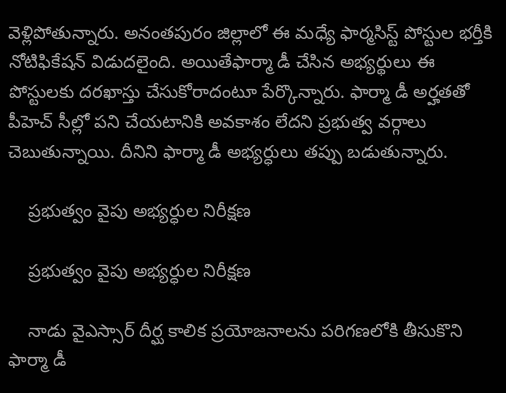వెళ్లిపోతున్నారు. అనంతపురం జిల్లాలో ఈ మధ్యే ఫార్మసిస్ట్ పోస్టుల భర్తీకి నోటిఫికేషన్ విడుదలైంది. అయితేఫార్మా డీ చేసిన అభ్యర్థులు ఈ పోస్టులకు దరఖాస్తు చేసుకోరాదంటూ పేర్కొన్నారు. ఫార్మా డీ అర్హతతో పీహెచ్ సీల్లో పని చేయటానికి అవకాశం లేదని ప్రభుత్వ వర్గాలు చెబుతున్నాయి. దీనిని ఫార్మా డీ అభ్యర్ధులు తప్పు బడుతున్నారు.

    ప్రభుత్వం వైపు అభ్యర్ధుల నిరీక్షణ

    ప్రభుత్వం వైపు అభ్యర్ధుల నిరీక్షణ

    నాడు వైఎస్సార్ దీర్ఘ కాలిక ప్రయోజనాలను పరిగణలోకి తీసుకొని ఫార్మా డీ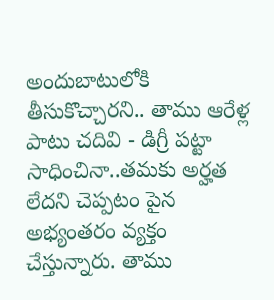అందుబాటులోకి తీసుకొచ్చారని.. తాము ఆరేళ్ల పాటు చదివి - డిగ్రీ పట్టా సాధించినా..తమకు అర్హత లేదని చెప్పటం పైన అభ్యంతరం వ్యక్తం చేస్తున్నారు. తాము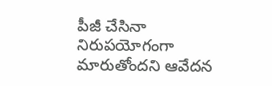పీజీ చేసినా నిరుపయోగంగా మారుతోందని ఆవేదన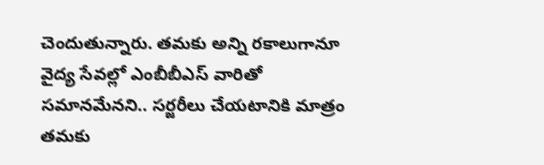చెందుతున్నారు. తమకు అన్ని రకాలుగానూ వైద్య సేవల్లో ఎంబీబీఎస్ వారితో సమానమేనని.. సర్జరీలు చేయటానికి మాత్రం తమకు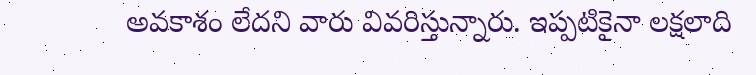అవకాశం లేదని వారు వివరిస్తున్నారు. ఇప్పటికైనా లక్షలాది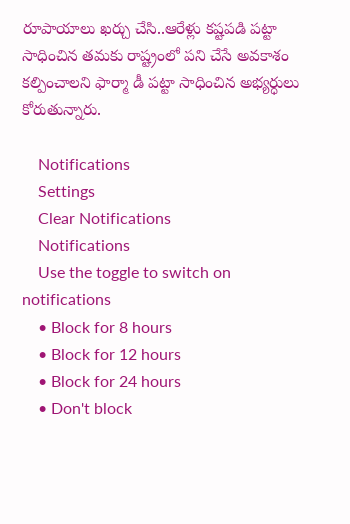రూపాయాలు ఖర్చు చేసి..ఆరేళ్లు కష్టపడి పట్టా సాధించిన తమకు రాష్ట్రంలో పని చేసే అవకాశం కల్పించాలని ఫార్మా డీ పట్టా సాధించిన అభ్యర్ధులు కోరుతున్నారు.

    Notifications
    Settings
    Clear Notifications
    Notifications
    Use the toggle to switch on notifications
    • Block for 8 hours
    • Block for 12 hours
    • Block for 24 hours
    • Don't block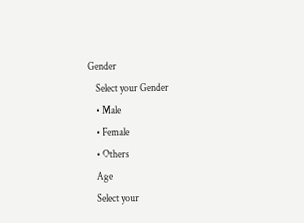Gender
    Select your Gender
    • Male
    • Female
    • Others
    Age
    Select your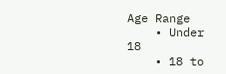Age Range
    • Under 18
    • 18 to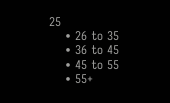25
    • 26 to 35
    • 36 to 45
    • 45 to 55
    • 55+